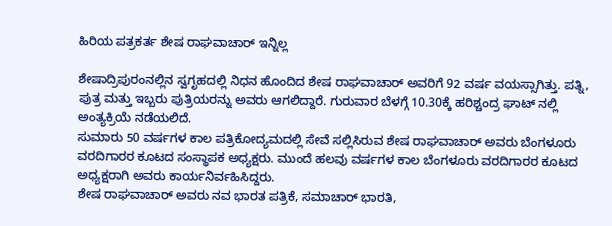ಹಿರಿಯ ಪತ್ರಕರ್ತ ಶೇಷ ರಾಘವಾಚಾರ್ ಇನ್ನಿಲ್ಲ

ಶೇಷಾದ್ರಿಪುರಂನಲ್ಲಿನ ಸ್ವಗೃಹದಲ್ಲಿ ನಿಧನ ಹೊಂದಿದ ಶೇಷ ರಾಘವಾಚಾರ್ ಅವರಿಗೆ 92 ವರ್ಷ ವಯಸ್ಸಾಗಿತ್ತು. ಪತ್ನಿ, ಪುತ್ರ ಮತ್ತು ಇಬ್ಬರು ಪುತ್ರಿಯರನ್ನು ಅವರು ಆಗಲಿದ್ದಾರೆ. ಗುರುವಾರ ಬೆಳಗ್ಗೆ 10.30ಕ್ಕೆ ಹರಿಶ್ಚಂದ್ರ ಘಾಟ್ ನಲ್ಲಿ ಅಂತ್ಯಕ್ರಿಯೆ ನಡೆಯಲಿದೆ.
ಸುಮಾರು 50 ವರ್ಷಗಳ ಕಾಲ ಪತ್ರಿಕೋದ್ಯಮದಲ್ಲಿ ಸೇವೆ ಸಲ್ಲಿಸಿರುವ ಶೇಷ ರಾಘವಾಚಾರ್ ಅವರು ಬೆಂಗಳೂರು ವರದಿಗಾರರ ಕೂಟದ ಸಂಸ್ಥಾಪಕ ಅಧ್ಯಕ್ಷರು. ಮುಂದೆ ಹಲವು ವರ್ಷಗಳ ಕಾಲ ಬೆಂಗಳೂರು ವರದಿಗಾರರ ಕೂಟದ ಅಧ್ಯಕ್ಷರಾಗಿ ಅವರು ಕಾರ್ಯನಿರ್ವಹಿಸಿದ್ದರು.
ಶೇಷ ರಾಘವಾಚಾರ್ ಅವರು ನವ ಭಾರತ ಪತ್ರಿಕೆ, ಸಮಾಚಾರ್ ಭಾರತಿ,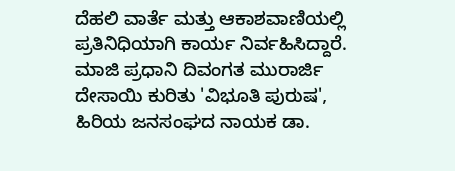ದೆಹಲಿ ವಾರ್ತೆ ಮತ್ತು ಆಕಾಶವಾಣಿಯಲ್ಲಿ ಪ್ರತಿನಿಧಿಯಾಗಿ ಕಾರ್ಯ ನಿರ್ವಹಿಸಿದ್ದಾರೆ. ಮಾಜಿ ಪ್ರಧಾನಿ ದಿವಂಗತ ಮುರಾರ್ಜಿ ದೇಸಾಯಿ ಕುರಿತು 'ವಿಭೂತಿ ಪುರುಷ', ಹಿರಿಯ ಜನಸಂಘದ ನಾಯಕ ಡಾ.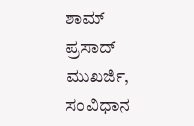ಶಾಮ್ ಪ್ರಸಾದ್ ಮುಖರ್ಜಿ, ಸಂವಿಧಾನ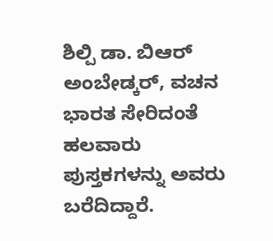ಶಿಲ್ಪಿ ಡಾ. ಬಿಆರ್ ಅಂಬೇಡ್ಕರ್, ವಚನ ಭಾರತ ಸೇರಿದಂತೆ ಹಲವಾರು ಪುಸ್ತಕಗಳನ್ನು ಅವರು ಬರೆದಿದ್ದಾರೆ.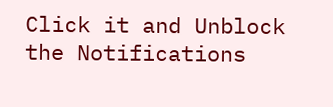Click it and Unblock the Notifications